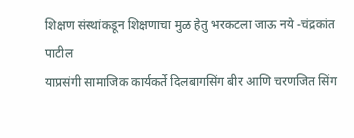शिक्षण संस्थांकडून शिक्षणाचा मुळ हेतु भरकटला जाऊ नये -चंद्रकांत पाटील
याप्रसंगी सामाजिक कार्यकर्ते दिलबागसिंग बीर आणि चरणजित सिंग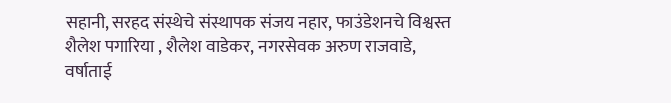सहानी, सरहद संस्थेचे संस्थापक संजय नहार, फाउंडेशनचे विश्वस्त शैलेश पगारिया , शैलेश वाडेकर, नगरसेवक अरुण राजवाडे, वर्षाताई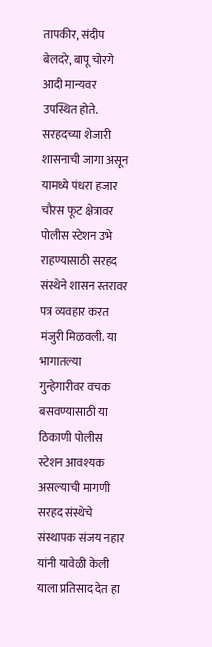तापकीर, संदीप बेलदरे, बापू चोरगे आदी मान्यवर उपस्थित होते.
सरहदच्या शेजारी शासनाची जागा असून यामध्ये पंधरा हजार चौरस फूट क्षेत्रावर पोलीस स्टेशन उभे राहण्यासाठी सरहद संस्थेने शासन स्तरावर पत्र व्यवहार करत मंजुरी मिळवली. या भागातल्या गुन्हेगारीवर वचक बसवण्यासाठी या ठिकाणी पोलीस स्टेशन आवश्यक असल्याची मागणी सरहद संस्थेचे संस्थापक संजय नहार यांनी यावेळी केली याला प्रतिसाद देत हा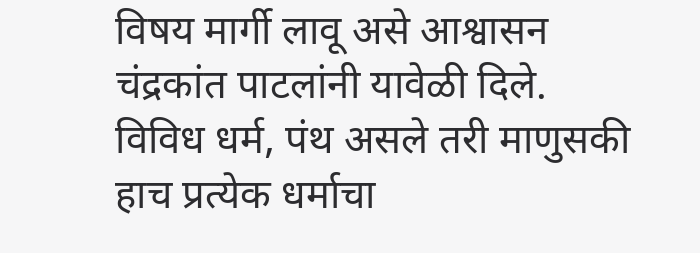विषय मार्गी लावू असे आश्वासन चंद्रकांत पाटलांनी यावेळी दिले. विविध धर्म, पंथ असले तरी माणुसकी हाच प्रत्येक धर्माचा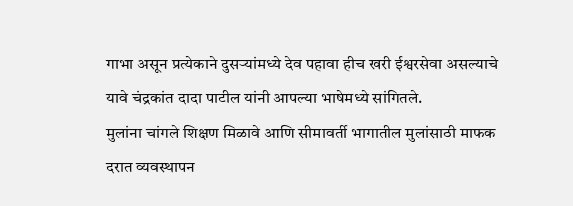गाभा असून प्रत्येकाने दुसऱ्यांमध्ये देव पहावा हीच खरी ईश्वरसेवा असल्याचे यावे चंद्रकांत दादा पाटील यांनी आपल्या भाषेमध्ये सांगितले.
मुलांना चांगले शिक्षण मिळावे आणि सीमावर्ती भागातील मुलांसाठी माफक दरात व्यवस्थापन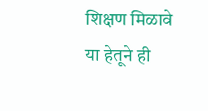शिक्षण मिळावे या हेतूने ही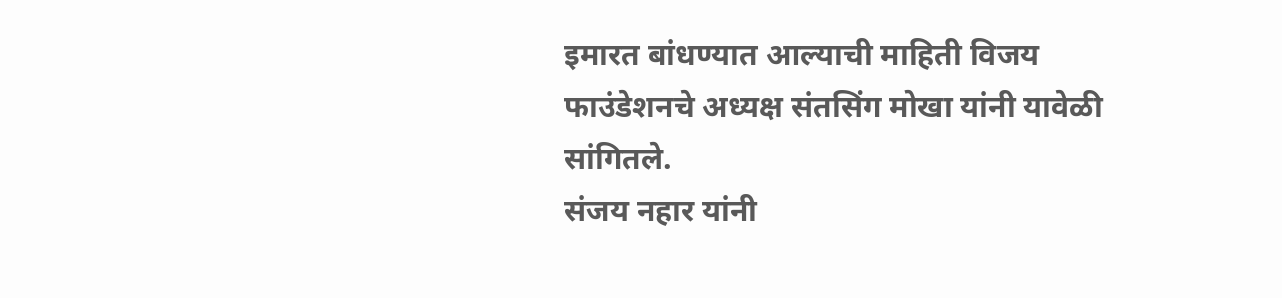इमारत बांधण्यात आल्याची माहिती विजय फाउंडेशनचे अध्यक्ष संतसिंग मोखा यांनी यावेळी सांगितले.
संजय नहार यांनी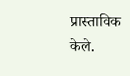प्रास्ताविक केले.